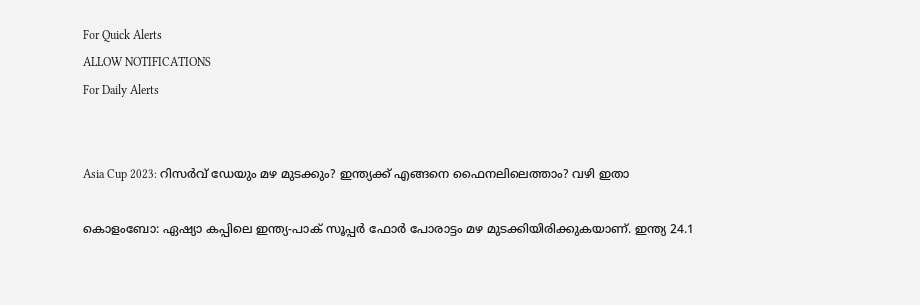For Quick Alerts
ALLOW NOTIFICATIONS
For Daily Alerts


Asia Cup 2023: റിസര്‍വ് ഡേയും മഴ മുടക്കും? ഇന്ത്യക്ക് എങ്ങനെ ഫൈനലിലെത്താം? വഴി ഇതാ

കൊളംബോ: ഏഷ്യാ കപ്പിലെ ഇന്ത്യ-പാക് സൂപ്പര്‍ ഫോര്‍ പോരാട്ടം മഴ മുടക്കിയിരിക്കുകയാണ്. ഇന്ത്യ 24.1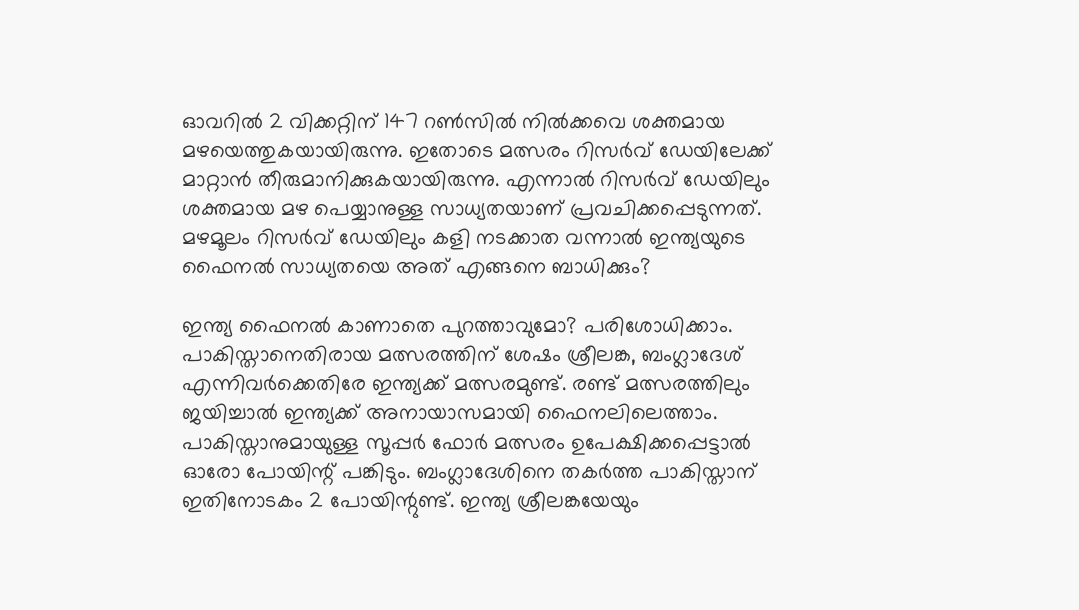ഓവറില്‍ 2 വിക്കറ്റിന് 147 റണ്‍സില്‍ നില്‍ക്കവെ ശക്തമായ മഴയെത്തുകയായിരുന്നു. ഇതോടെ മത്സരം റിസര്‍വ് ഡേയിലേക്ക് മാറ്റാന്‍ തീരുമാനിക്കുകയായിരുന്നു. എന്നാല്‍ റിസര്‍വ് ഡേയിലും ശക്തമായ മഴ പെയ്യാനുള്ള സാധ്യതയാണ് പ്രവചിക്കപ്പെടുന്നത്. മഴമൂലം റിസര്‍വ് ഡേയിലും കളി നടക്കാത വന്നാല്‍ ഇന്ത്യയുടെ ഫൈനല്‍ സാധ്യതയെ അത് എങ്ങനെ ബാധിക്കും?

ഇന്ത്യ ഫൈനല്‍ കാണാതെ പുറത്താവുമോ? പരിശോധിക്കാം. പാകിസ്താനെതിരായ മത്സരത്തിന് ശേഷം ശ്രീലങ്ക, ബംഗ്ലാദേശ് എന്നിവര്‍ക്കെതിരേ ഇന്ത്യക്ക് മത്സരമുണ്ട്. രണ്ട് മത്സരത്തിലും ജയിച്ചാല്‍ ഇന്ത്യക്ക് അനായാസമായി ഫൈനലിലെത്താം. പാകിസ്താനുമായുള്ള സൂപ്പര്‍ ഫോര്‍ മത്സരം ഉപേക്ഷിക്കപ്പെട്ടാല്‍ ഓരോ പോയിന്റ് പങ്കിടും. ബംഗ്ലാദേശിനെ തകര്‍ത്ത പാകിസ്താന് ഇതിനോടകം 2 പോയിന്റുണ്ട്. ഇന്ത്യ ശ്രീലങ്കയേയും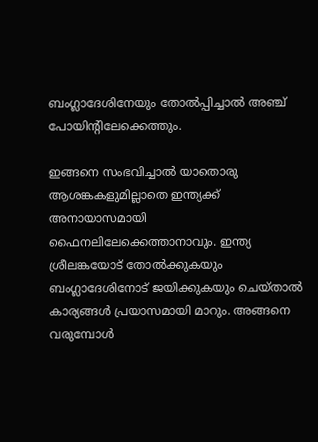ബംഗ്ലാദേശിനേയും തോല്‍പ്പിച്ചാല്‍ അഞ്ച് പോയിന്റിലേക്കെത്തും.

ഇങ്ങനെ സംഭവിച്ചാല്‍ യാതൊരു ആശങ്കകളുമില്ലാതെ ഇന്ത്യക്ക് അനായാസമായി ഫൈനലിലേക്കെത്താനാവും. ഇന്ത്യ ശ്രീലങ്കയോട് തോല്‍ക്കുകയും ബംഗ്ലാദേശിനോട് ജയിക്കുകയും ചെയ്താല്‍ കാര്യങ്ങള്‍ പ്രയാസമായി മാറും. അങ്ങനെ വരുമ്പോള്‍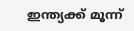ഇന്ത്യക്ക് മൂന്ന്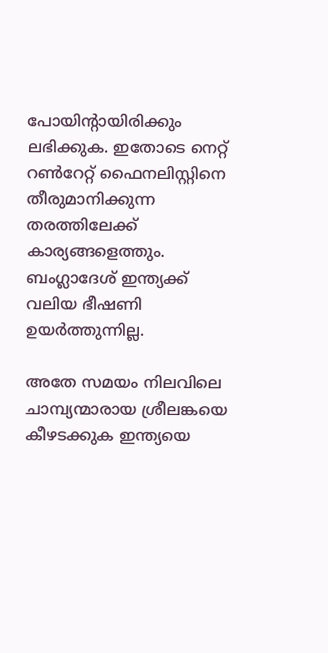പോയിന്റായിരിക്കും ലഭിക്കുക. ഇതോടെ നെറ്റ് റണ്‍റേറ്റ് ഫൈനലിസ്റ്റിനെ തീരുമാനിക്കുന്ന തരത്തിലേക്ക് കാര്യങ്ങളെത്തും. ബംഗ്ലാദേശ് ഇന്ത്യക്ക് വലിയ ഭീഷണി ഉയര്‍ത്തുന്നില്ല.

അതേ സമയം നിലവിലെ ചാമ്പ്യന്മാരായ ശ്രീലങ്കയെ കീഴടക്കുക ഇന്ത്യയെ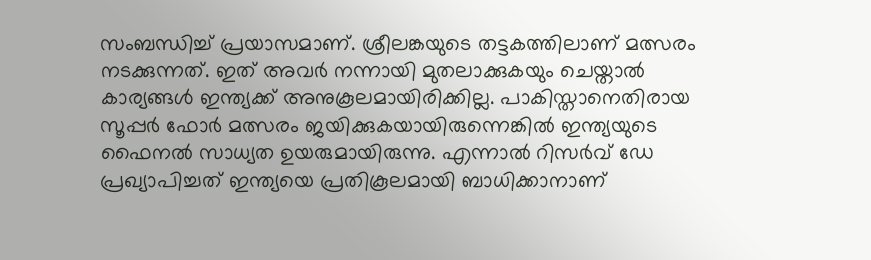സംബന്ധിച്ച് പ്രയാസമാണ്. ശ്രീലങ്കയുടെ തട്ടകത്തിലാണ് മത്സരം നടക്കുന്നത്. ഇത് അവര്‍ നന്നായി മുതലാക്കുകയും ചെയ്താല്‍ കാര്യങ്ങള്‍ ഇന്ത്യക്ക് അനുകൂലമായിരിക്കില്ല. പാകിസ്താനെതിരായ സൂപ്പര്‍ ഫോര്‍ മത്സരം ജയിക്കുകയായിരുന്നെങ്കില്‍ ഇന്ത്യയുടെ ഫൈനല്‍ സാധ്യത ഉയരുമായിരുന്നു. എന്നാല്‍ റിസര്‍വ് ഡേ പ്രഖ്യാപിച്ചത് ഇന്ത്യയെ പ്രതികൂലമായി ബാധിക്കാനാണ്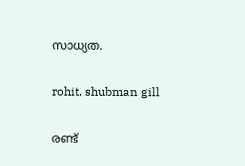സാധ്യത.

rohit, shubman gill

രണ്ട്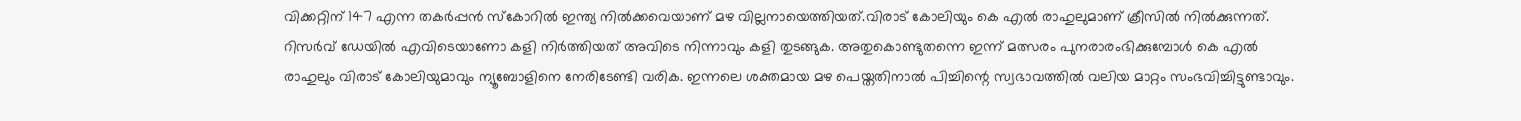വിക്കറ്റിന് 147 എന്ന തകര്‍പ്പന്‍ സ്‌കോറില്‍ ഇന്ത്യ നില്‍ക്കവെയാണ് മഴ വില്ലനായെത്തിയത്.വിരാട് കോലിയും കെ എല്‍ രാഹുലുമാണ് ക്രീസില്‍ നില്‍ക്കുന്നത്. റിസര്‍വ് ഡേയില്‍ എവിടെയാണോ കളി നിര്‍ത്തിയത് അവിടെ നിന്നാവും കളി തുടങ്ങുക. അതുകൊണ്ടുതന്നെ ഇന്ന് മത്സരം പുനരാരംഭിക്കുമ്പോള്‍ കെ എല്‍ രാഹുലും വിരാട് കോലിയുമാവും ന്യൂബോളിനെ നേരിടേണ്ടി വരിക. ഇന്നലെ ശക്തമായ മഴ പെയ്തതിനാല്‍ പിച്ചിന്റെ സ്വഭാവത്തില്‍ വലിയ മാറ്റം സംഭവിച്ചിട്ടുണ്ടാവും.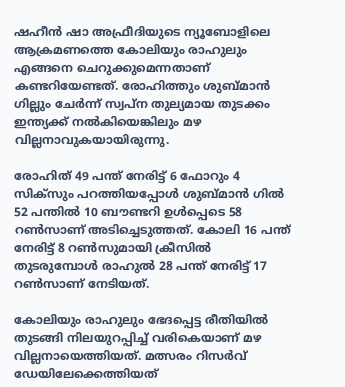ഷഹീന്‍ ഷാ അഫ്രീദിയുടെ ന്യൂബോളിലെ ആക്രമണത്തെ കോലിയും രാഹുലും എങ്ങനെ ചെറുക്കുമെന്നതാണ് കണ്ടറിയേണ്ടത്. രോഹിത്തും ശുബ്മാന്‍ ഗില്ലും ചേര്‍ന്ന് സ്വപ്‌ന തുല്യമായ തുടക്കം ഇന്ത്യക്ക് നല്‍കിയെങ്കിലും മഴ വില്ലനാവുകയായിരുന്നു.

രോഹിത് 49 പന്ത് നേരിട്ട് 6 ഫോറും 4 സിക്‌സും പറത്തിയപ്പോള്‍ ശുബ്മാന്‍ ഗില്‍ 52 പന്തില്‍ 10 ബൗണ്ടറി ഉള്‍പ്പെടെ 58 റണ്‍സാണ് അടിച്ചെടുത്തത്. കോലി 16 പന്ത് നേരിട്ട് 8 റണ്‍സുമായി ക്രീസില്‍ തുടരുമ്പോള്‍ രാഹുല്‍ 28 പന്ത് നേരിട്ട് 17 റണ്‍സാണ് നേടിയത്.

കോലിയും രാഹുലും ഭേദപ്പെട്ട രീതിയില്‍ തുടങ്ങി നിലയുറപ്പിച്ച് വരികെയാണ് മഴ വില്ലനായെത്തിയത്. മത്സരം റിസര്‍വ് ഡേയിലേക്കെത്തിയത്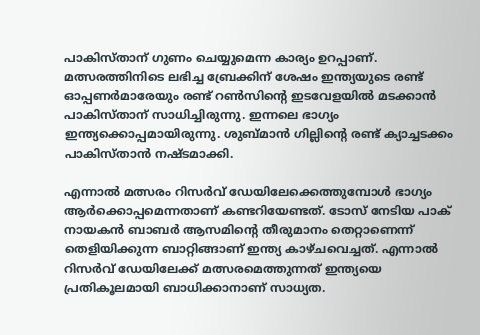പാകിസ്താന് ഗുണം ചെയ്യുമെന്ന കാര്യം ഉറപ്പാണ്. മത്സരത്തിനിടെ ലഭിച്ച ബ്രേക്കിന് ശേഷം ഇന്ത്യയുടെ രണ്ട് ഓപ്പണര്‍മാരേയും രണ്ട് റണ്‍സിന്റെ ഇടവേളയില്‍ മടക്കാന്‍ പാകിസ്താന് സാധിച്ചിരുന്നു. ഇന്നലെ ഭാഗ്യം ഇന്ത്യക്കൊപ്പമായിരുന്നു. ശുബ്മാന്‍ ഗില്ലിന്റെ രണ്ട് ക്യാച്ചടക്കം പാകിസ്താന്‍ നഷ്ടമാക്കി.

എന്നാല്‍ മത്സരം റിസര്‍വ് ഡേയിലേക്കെത്തുമ്പോള്‍ ഭാഗ്യം ആര്‍ക്കൊപ്പമെന്നതാണ് കണ്ടറിയേണ്ടത്. ടോസ് നേടിയ പാക് നായകന്‍ ബാബര്‍ ആസമിന്റെ തീരുമാനം തെറ്റാണെന്ന് തെളിയിക്കുന്ന ബാറ്റിങ്ങാണ് ഇന്ത്യ കാഴ്ചവെച്ചത്. എന്നാല്‍ റിസര്‍വ് ഡേയിലേക്ക് മത്സരമെത്തുന്നത് ഇന്ത്യയെ പ്രതികൂലമായി ബാധിക്കാനാണ് സാധ്യത.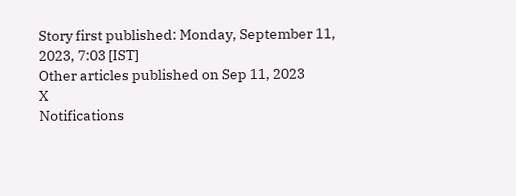Story first published: Monday, September 11, 2023, 7:03 [IST]
Other articles published on Sep 11, 2023
X
Notifications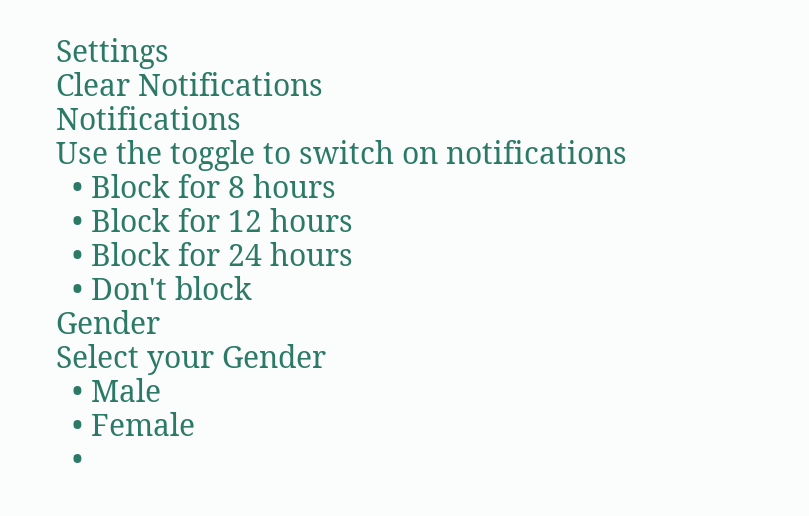Settings
Clear Notifications
Notifications
Use the toggle to switch on notifications
  • Block for 8 hours
  • Block for 12 hours
  • Block for 24 hours
  • Don't block
Gender
Select your Gender
  • Male
  • Female
  •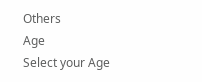Others
Age
Select your Age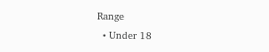Range
  • Under 18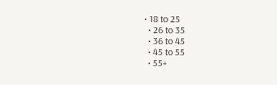• 18 to 25
  • 26 to 35
  • 36 to 45
  • 45 to 55
  • 55+